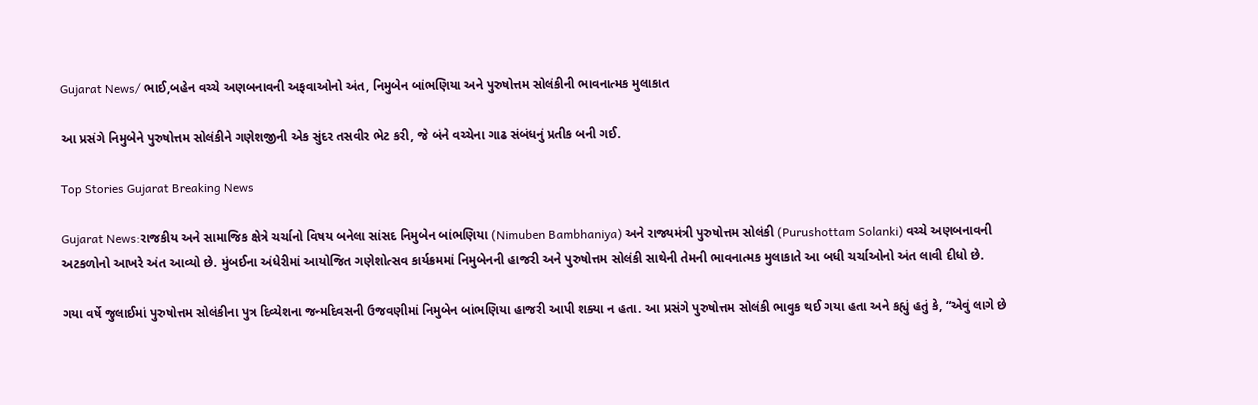Gujarat News/ ભાઈ,બહેન વચ્ચે અણબનાવની અફવાઓનો અંત, નિમુબેન બાંભણિયા અને પુરુષોત્તમ સોલંકીની ભાવનાત્મક મુલાકાત

આ પ્રસંગે નિમુબેને પુરુષોત્તમ સોલંકીને ગણેશજીની એક સુંદર તસવીર ભેટ કરી, જે બંને વચ્ચેના ગાઢ સંબંધનું પ્રતીક બની ગઈ.

Top Stories Gujarat Breaking News

Gujarat News:રાજકીય અને સામાજિક ક્ષેત્રે ચર્ચાનો વિષય બનેલા સાંસદ નિમુબેન બાંભણિયા (Nimuben Bambhaniya) અને રાજ્યમંત્રી પુરુષોત્તમ સોલંકી (Purushottam Solanki) વચ્ચે અણબનાવની અટકળોનો આખરે અંત આવ્યો છે. મુંબઈના અંધેરીમાં આયોજિત ગણેશોત્સવ કાર્યક્રમમાં નિમુબેનની હાજરી અને પુરુષોત્તમ સોલંકી સાથેની તેમની ભાવનાત્મક મુલાકાતે આ બધી ચર્ચાઓનો અંત લાવી દીધો છે.

ગયા વર્ષે જુલાઈમાં પુરુષોત્તમ સોલંકીના પુત્ર દિવ્યેશના જન્મદિવસની ઉજવણીમાં નિમુબેન બાંભણિયા હાજરી આપી શક્યા ન હતા. આ પ્રસંગે પુરુષોત્તમ સોલંકી ભાવુક થઈ ગયા હતા અને કહ્યું હતું કે, “એવું લાગે છે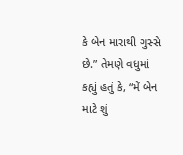કે બેન મારાથી ગુસ્સે છે.” તેમણે વધુમાં કહ્યું હતું કે, “મેં બેન માટે શું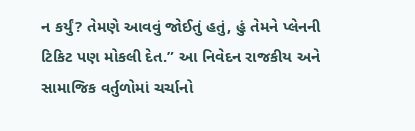ન કર્યું? તેમણે આવવું જોઈતું હતું, હું તેમને પ્લેનની ટિકિટ પણ મોકલી દેત.” આ નિવેદન રાજકીય અને સામાજિક વર્તુળોમાં ચર્ચાનો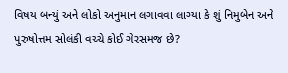વિષય બન્યું અને લોકો અનુમાન લગાવવા લાગ્યા કે શું નિમુબેન અને પુરુષોત્તમ સોલંકી વચ્ચે કોઈ ગેરસમજ છે?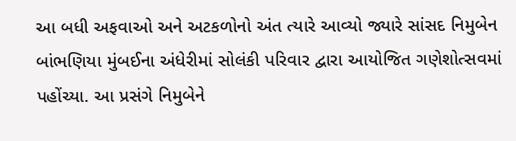આ બધી અફવાઓ અને અટકળોનો અંત ત્યારે આવ્યો જ્યારે સાંસદ નિમુબેન બાંભણિયા મુંબઈના અંધેરીમાં સોલંકી પરિવાર દ્વારા આયોજિત ગણેશોત્સવમાં પહોંચ્યા. આ પ્રસંગે નિમુબેને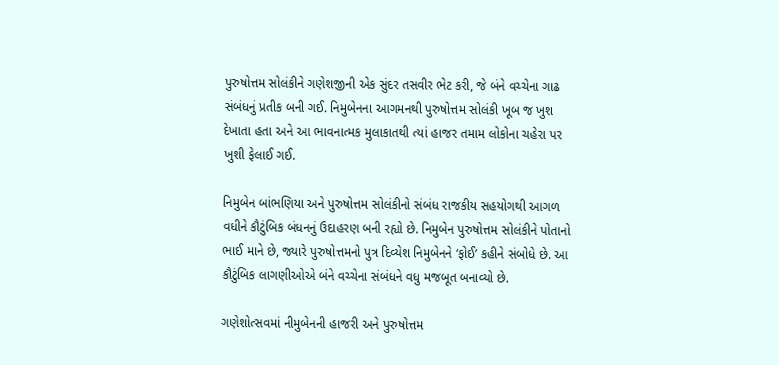પુરુષોત્તમ સોલંકીને ગણેશજીની એક સુંદર તસવીર ભેટ કરી, જે બંને વચ્ચેના ગાઢ સંબંધનું પ્રતીક બની ગઈ. નિમુબેનના આગમનથી પુરુષોત્તમ સોલંકી ખૂબ જ ખુશ દેખાતા હતા અને આ ભાવનાત્મક મુલાકાતથી ત્યાં હાજર તમામ લોકોના ચહેરા પર ખુશી ફેલાઈ ગઈ.

નિમુબેન બાંભણિયા અને પુરુષોત્તમ સોલંકીનો સંબંધ રાજકીય સહયોગથી આગળ વધીને કૌટુંબિક બંધનનું ઉદાહરણ બની રહ્યો છે. નિમુબેન પુરુષોત્તમ સોલંકીને પોતાનો ભાઈ માને છે, જ્યારે પુરુષોત્તમનો પુત્ર દિવ્યેશ નિમુબેનને ‘ફોઈ’ કહીને સંબોધે છે. આ કૌટુંબિક લાગણીઓએ બંને વચ્ચેના સંબંધને વધુ મજબૂત બનાવ્યો છે.

ગણેશોત્સવમાં નીમુબેનની હાજરી અને પુરુષોત્તમ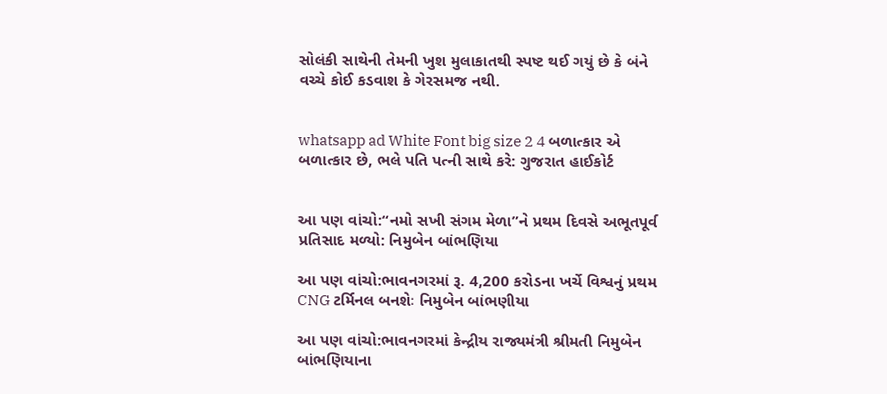સોલંકી સાથેની તેમની ખુશ મુલાકાતથી સ્પષ્ટ થઈ ગયું છે કે બંને વચ્ચે કોઈ કડવાશ કે ગેરસમજ નથી.


whatsapp ad White Font big size 2 4 બળાત્કાર એ બળાત્કાર છે, ભલે પતિ પત્ની સાથે કરે: ગુજરાત હાઈકોર્ટ


આ પણ વાંચો:“નમો સખી સંગમ મેળા”ને પ્રથમ દિવસે અભૂતપૂર્વ પ્રતિસાદ મળ્યો: નિમુબેન બાંભણિયા

આ પણ વાંચો:ભાવનગરમાં રૂ. 4,200 કરોડના ખર્ચે વિશ્વનું પ્રથમ CNG ટર્મિનલ બનશેઃ નિમુબેન બાંભણીયા

આ પણ વાંચો:ભાવનગરમાં કેન્દ્રીય રાજ્યમંત્રી શ્રીમતી નિમુબેન બાંભણિયાના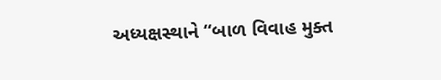અધ્યક્ષસ્થાને “બાળ વિવાહ મુક્ત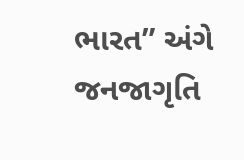ભારત” અંગે જનજાગૃતિ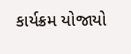કાર્યક્રમ યોજાયો